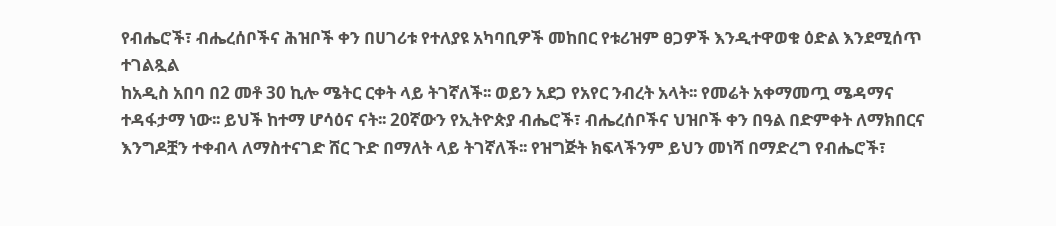የብሔሮች፣ ብሔረሰቦችና ሕዝቦች ቀን በሀገሪቱ የተለያዩ አካባቢዎች መከበር የቱሪዝም ፀጋዎች እንዲተዋወቁ ዕድል እንደሚሰጥ ተገልጿል
ከአዲስ አበባ በ2 መቶ 30 ኪሎ ሜትር ርቀት ላይ ትገኛለች፡፡ ወይን አደጋ የአየር ንብረት አላት፡፡ የመሬት አቀማመጧ ሜዳማና ተዳፋታማ ነው፡፡ ይህች ከተማ ሆሳዕና ናት፡፡ 20ኛውን የኢትዮጵያ ብሔሮች፣ ብሔረሰቦችና ህዝቦች ቀን በዓል በድምቀት ለማክበርና እንግዶቿን ተቀብላ ለማስተናገድ ሸር ጉድ በማለት ላይ ትገኛለች፡፡ የዝግጅት ክፍላችንም ይህን መነሻ በማድረግ የብሔሮች፣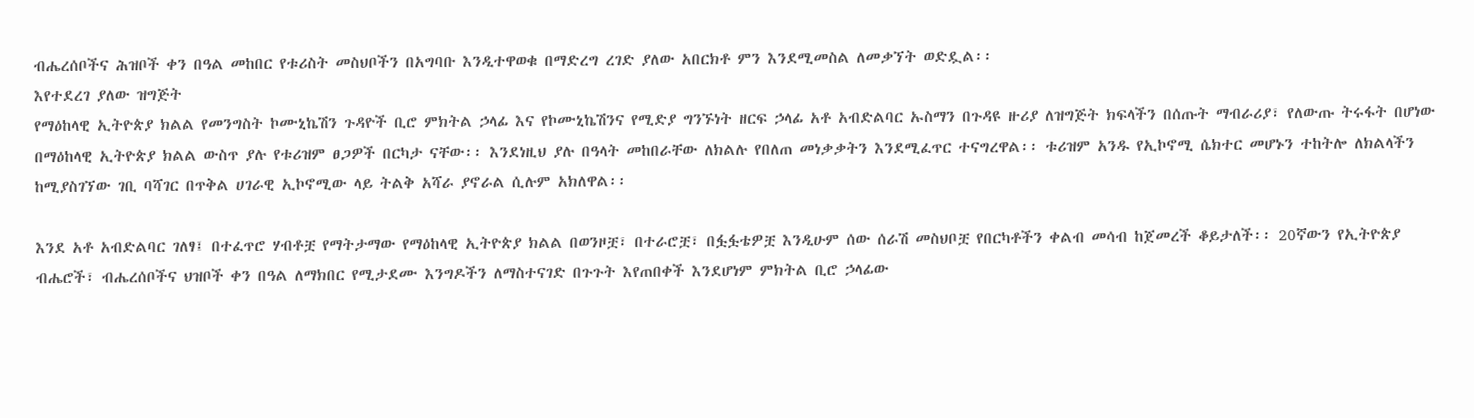ብሔረሰቦችና ሕዝቦች ቀን በዓል መከበር የቱሪስት መስህቦችን በአግባቡ እንዲተዋወቁ በማድረግ ረገድ ያለው አበርክቶ ምን እንደሚመስል ለመቃኘት ወድዷል፡፡
እየተደረገ ያለው ዝግጅት
የማዕከላዊ ኢትዮጵያ ክልል የመንግስት ኮሙኒኬሽን ጉዳዮች ቢሮ ምክትል ኃላፊ እና የኮሙኒኬሽንና የሚድያ ግንኙነት ዘርፍ ኃላፊ አቶ አብድልባር ኡስማን በጉዳዩ ዙሪያ ለዝግጅት ክፍላችን በሰጡት ማብራሪያ፣ የለውጡ ትሩፋት በሆነው በማዕከላዊ ኢትዮጵያ ክልል ውስጥ ያሉ የቱሪዝም ፀጋዎች በርካታ ናቸው፡፡ እንደነዚህ ያሉ በዓላት መከበራቸው ለክልሉ የበለጠ መነቃቃትን እንደሚፈጥር ተናግረዋል፡፡ ቱሪዝም አንዱ የኢኮኖሚ ሴክተር መሆኑን ተከትሎ ለክልላችን ከሚያስገኘው ገቢ ባሻገር በጥቅል ሀገራዊ ኢኮኖሚው ላይ ትልቅ አሻራ ያኖራል ሲሉም አክለዋል፡፡

እንደ አቶ አብድልባር ገለፃ፤ በተፈጥሮ ሃብቶቿ የማትታማው የማዕከላዊ ኢትዮጵያ ክልል በወንዞቿ፣ በተራሮቿ፣ በፏፏቴዎቿ እንዲሁም ሰው ሰራሽ መስህቦቿ የበርካቶችን ቀልብ መሳብ ከጀመረች ቆይታለች፡፡ 20ኛውን የኢትዮጵያ ብሔሮች፣ ብሔረሰቦችና ህዝቦች ቀን በዓል ለማክበር የሚታደሙ እንግዶችን ለማስተናገድ በጉጉት እየጠበቀች እንደሆነም ምክትል ቢሮ ኃላፊው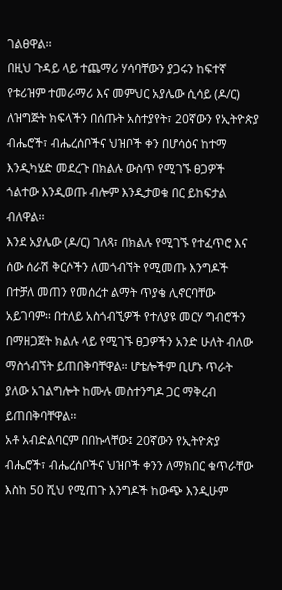ገልፀዋል፡፡
በዚህ ጉዳይ ላይ ተጨማሪ ሃሳባቸውን ያጋሩን ከፍተኛ የቱሪዝም ተመራማሪ እና መምህር አያሌው ሲሳይ (ዶ/ር) ለዝግጅት ክፍላችን በሰጡት አስተያየት፣ 20ኛውን የኢትዮጵያ ብሔሮች፣ ብሔረሰቦችና ህዝቦች ቀን በሆሳዕና ከተማ እንዲካሄድ መደረጉ በክልሉ ውስጥ የሚገኙ ፀጋዎች ጎልተው እንዲወጡ ብሎም እንዲታወቁ በር ይከፍታል ብለዋል፡፡
እንደ አያሌው (ዶ/ር) ገለጻ፣ በክልሉ የሚገኙ የተፈጥሮ እና ሰው ሰራሽ ቅርሶችን ለመጎብኘት የሚመጡ እንግዶች በተቻለ መጠን የመሰረተ ልማት ጥያቄ ሊኖርባቸው አይገባም፡፡ በተለይ አስጎብኚዎች የተለያዩ መርሃ ግብሮችን በማዘጋጀት ክልሉ ላይ የሚገኙ ፀጋዎችን አንድ ሁለት ብለው ማስጎብኘት ይጠበቅባቸዋል። ሆቴሎችም ቢሆኑ ጥራት ያለው አገልግሎት ከሙሉ መስተንግዶ ጋር ማቅረብ ይጠበቅባቸዋል፡፡
አቶ አብድልባርም በበኩላቸው፤ 20ኛውን የኢትዮጵያ ብሔሮች፣ ብሔረሰቦችና ህዝቦች ቀንን ለማክበር ቁጥራቸው እስከ 50 ሺህ የሚጠጉ እንግዶች ከውጭ እንዲሁም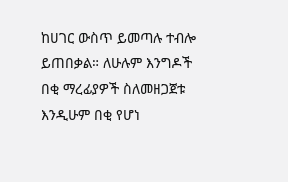ከሀገር ውስጥ ይመጣሉ ተብሎ ይጠበቃል። ለሁሉም እንግዶች በቂ ማረፊያዎች ስለመዘጋጀቱ እንዲሁም በቂ የሆነ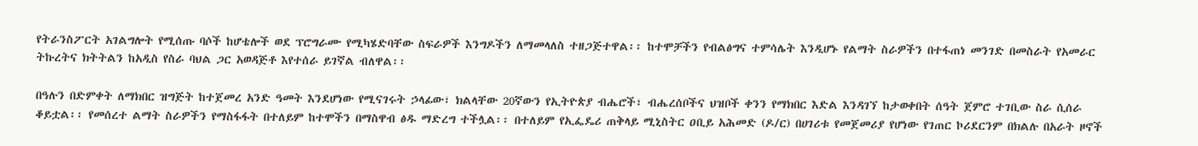የትራንስፖርት አገልግሎት የሚሰጡ ባሶች ከሆቴሎች ወደ ፕሮግራሙ የሚካሄድባቸው ስፍራዎች እንግዶችን ለማመላለስ ተዘጋጅተዋል፡፡ ከተሞቻችን የብልፅግና ተምሳሌት እንዲሆኑ የልማት ስራዎችን በተፋጠነ መንገድ በመስራት የአመራር ትኩረትና ክትትልን ከአዲስ የስራ ባህል ጋር አወዳጅቶ እየተሰራ ይገኛል ብለዋል፡፡

በዓሉን በድምቀት ለማክበር ዝግጅት ከተጀመረ አንድ ዓመት እንደሆነው የሚናገሩት ኃላፊው፣ ክልላቸው 20ኛውን የኢትዮጵያ ብሔሮች፣ ብሔረሰቦችና ህዝቦች ቀንን የማክበር እድል እንዳገኘ ከታወቀበት ሰዓት ጀምሮ ተገቢው ስራ ሲሰራ ቆይቷል፡፡ የመሰረተ ልማት ስራዎችን የማስፋፋት በተለይም ከተሞችን በማስዋብ ፅዱ ማድረግ ተችሏል፡፡ በተለይም የኢፌዴሪ ጠቅላይ ሚኒስትር ዐቢይ አሕመድ (ዶ/ር) በሀገሪቱ የመጀመሪያ የሆነው የገጠር ኮሪደርንም በክልሉ በአራት ዞኖች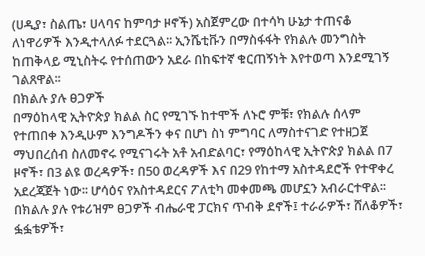(ሀዲያ፣ ስልጤ፣ ሀላባና ከምባታ ዞኖች) አስጀምረው በተሳካ ሁኔታ ተጠናቆ ለነዋሪዎች እንዲተላለፉ ተደርጓል፡፡ ኢንሼቲቩን በማስፋፋት የክልሉ መንግስት ከጠቅላይ ሚኒስትሩ የተሰጠውን አደራ በከፍተኛ ቁርጠኝነት እየተወጣ እንደሚገኝ ገልጸዋል፡፡
በክልሉ ያሉ ፀጋዎች
በማዕከላዊ ኢትዮጵያ ክልል ስር የሚገኙ ከተሞች ለኑሮ ምቹ፣ የክልሉ ሰላም የተጠበቀ እንዲሁም እንግዶችን ቀና በሆነ ስነ ምግባር ለማስተናገድ የተዘጋጀ ማህበረሰብ ስለመኖሩ የሚናገሩት አቶ አብድልባር፣ የማዕከላዊ ኢትዮጵያ ክልል በ7 ዞኖች፣ በ3 ልዩ ወረዳዎች፣ በ50 ወረዳዎች እና በ29 የከተማ አስተዳደሮች የተዋቀረ አደረጃጀት ነው፡፡ ሆሳዕና የአስተዳደርና ፖለቲካ መቀመጫ መሆኗን አብራርተዋል፡፡
በክልሉ ያሉ የቱሪዝም ፀጋዎች ብሔራዊ ፓርክና ጥብቅ ደኖች፤ ተራራዎች፣ ሸለቆዎች፣ ፏፏቴዎች፣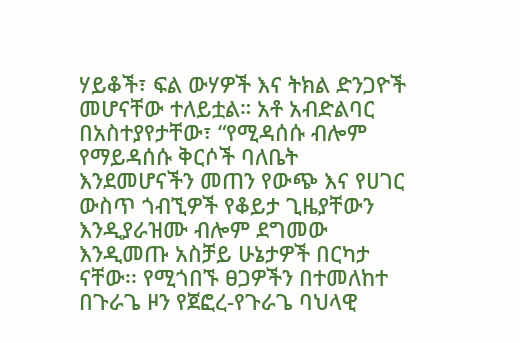ሃይቆች፣ ፍል ውሃዎች እና ትክል ድንጋዮች መሆናቸው ተለይቷል። አቶ አብድልባር በአስተያየታቸው፣ “የሚዳሰሱ ብሎም የማይዳሰሱ ቅርሶች ባለቤት እንደመሆናችን መጠን የውጭ እና የሀገር ውስጥ ጎብኚዎች የቆይታ ጊዜያቸውን እንዲያራዝሙ ብሎም ደግመው እንዲመጡ አስቻይ ሁኔታዎች በርካታ ናቸው፡፡ የሚጎበኙ ፀጋዎችን በተመለከተ በጉራጌ ዞን የጀፎረ-የጉራጌ ባህላዊ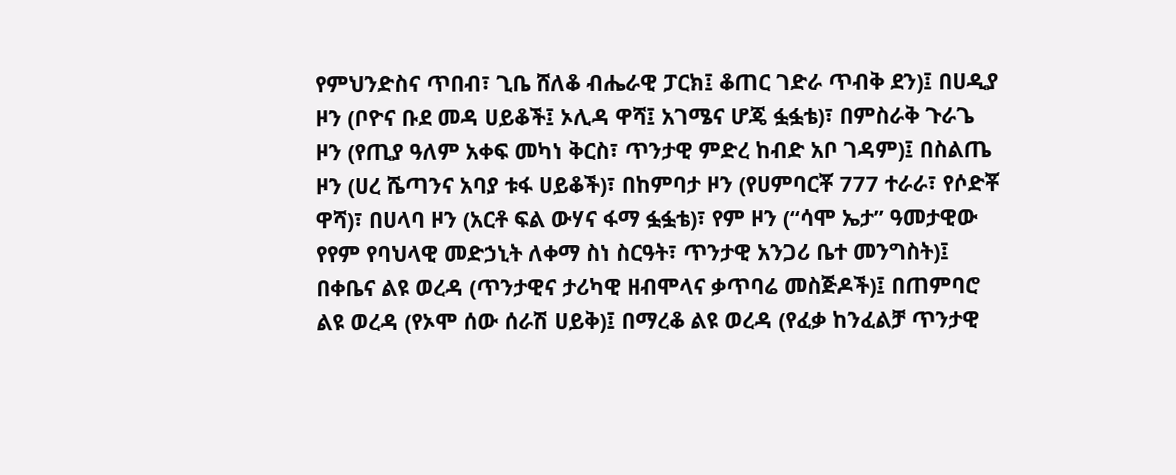የምህንድስና ጥበብ፣ ጊቤ ሸለቆ ብሔራዊ ፓርክ፤ ቆጠር ገድራ ጥብቅ ደን)፤ በሀዲያ ዞን (ቦዮና ቡደ መዳ ሀይቆች፤ ኦሊዳ ዋሻ፤ አገሜና ሆጄ ፏፏቴ)፣ በምስራቅ ጉራጌ ዞን (የጢያ ዓለም አቀፍ መካነ ቅርስ፣ ጥንታዊ ምድረ ከብድ አቦ ገዳም)፤ በስልጤ ዞን (ሀረ ሼጣንና አባያ ቱፋ ሀይቆች)፣ በከምባታ ዞን (የሀምባርቾ 777 ተራራ፣ የሶድቾ ዋሻ)፣ በሀላባ ዞን (አርቶ ፍል ውሃና ፋማ ፏፏቴ)፣ የም ዞን (“ሳሞ ኤታ” ዓመታዊው የየም የባህላዊ መድኃኒት ለቀማ ስነ ስርዓት፣ ጥንታዊ አንጋሪ ቤተ መንግስት)፤ በቀቤና ልዩ ወረዳ (ጥንታዊና ታሪካዊ ዘብሞላና ቃጥባሬ መስጅዶች)፤ በጠምባሮ ልዩ ወረዳ (የኦሞ ሰው ሰራሽ ሀይቅ)፤ በማረቆ ልዩ ወረዳ (የፈቃ ከንፈልቻ ጥንታዊ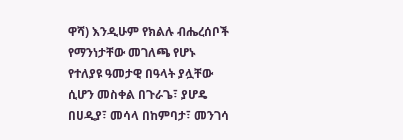ዋሻ) እንዲሁም የክልሉ ብሔረሰቦች የማንነታቸው መገለጫ የሆኑ የተለያዩ ዓመታዊ በዓላት ያሏቸው ሲሆን መስቀል በጉራጌ፣ ያሆዴ በሀዲያ፣ መሳላ በከምባታ፣ መንገሳ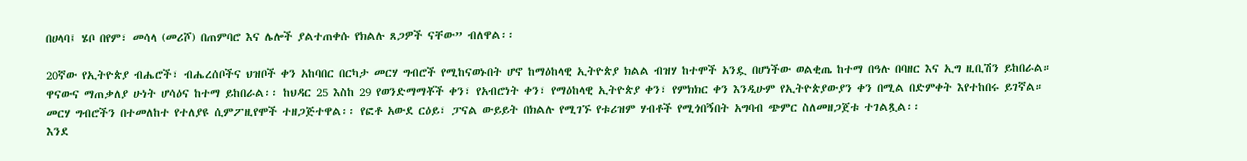በሀላባ፤ ሄቦ በየም፣ መሳላ (መሪሾ) በጠምባሮ እና ሌሎች ያልተጠቀሱ የክልሉ ጸጋዎች ናቸው” ብለዋል፡፡

20ኛው የኢትዮጵያ ብሔሮች፣ ብሔረሰቦችና ህዝቦች ቀን አከባበር በርካታ መርሃ ግብሮች የሚከናወኑበት ሆኖ ከማዕከላዊ ኢትዮጵያ ክልል ብዝሃ ከተሞች አንዷ በሆነችው ወልቂጤ ከተማ በዓሉ በባዘር እና ኢግ ዚቢሽን ይከበራል። ዋናውና ማጠቃለያ ሁነት ሆሳዕና ከተማ ይከበራል፡፡ ከህዳር 25 እስከ 29 የወንድማማቾች ቀን፣ የአብሮነት ቀን፣ የማዕከላዊ ኢትዮጵያ ቀን፣ የምክክር ቀን እንዲሁም የኢትዮጵያውያን ቀን በሚል በድምቀት እየተከበሩ ይገኛል። መርሃ ግብሮችን በተመለከተ የተለያዩ ሲምፖዚየሞች ተዘጋጅተዋል፡፡ የፎቶ አውደ ርዕይ፣ ፓናል ውይይት በክልሉ የሚገኙ የቱሪዝም ሃብቶች የሚጎበኝበት አግባብ ጭምር ስለመዘጋጀቱ ተገልጿል፡፡
እንደ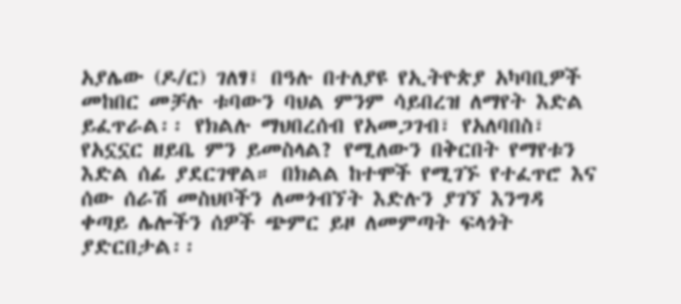አያሌው (ዶ/ር) ገለፃ፤ በዓሉ በተለያዩ የኢትዮጵያ አካባቢዎች መከበር መቻሉ ቱባውን ባህል ምንም ሳይበረዝ ለማየት እድል ይፈጥራል፡፡ የክልሉ ማህበረሰብ የአመጋገብ፣ የአለባበስ፣ የአኗኗር ዘይቤ ምን ይመስላል? የሚለውን በቅርበት የማየቱን እድል ሰፊ ያደርገዋል። በክልል ከተሞች የሚገኙ የተፈጥሮ እና ሰው ሰራሽ መስህቦችን ለመጎብኘት እድሉን ያገኘ እንግዳ ቀጣይ ሌሎችን ሰዎች ጭምር ይዞ ለመምጣት ፍላጎት ያድርበታል፡፡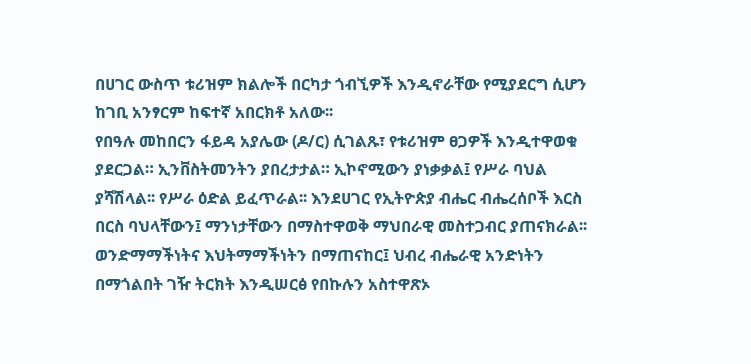በሀገር ውስጥ ቱሪዝም ክልሎች በርካታ ጎብኚዎች እንዲኖራቸው የሚያደርግ ሲሆን ከገቢ አንፃርም ከፍተኛ አበርክቶ አለው፡፡
የበዓሉ መከበርን ፋይዳ አያሌው (ዶ/ር) ሲገልጹ፣ የቱሪዝም ፀጋዎች እንዲተዋወቁ ያደርጋል። ኢንቨስትመንትን ያበረታታል። ኢኮኖሚውን ያነቃቃል፤ የሥራ ባህል ያሻሽላል፡፡ የሥራ ዕድል ይፈጥራል፡፡ እንደሀገር የኢትዮጵያ ብሔር ብሔረሰቦች እርስ በርስ ባህላቸውን፤ ማንነታቸውን በማስተዋወቅ ማህበራዊ መስተጋብር ያጠናክራል፡፡ ወንድማማችነትና እህትማማችነትን በማጠናከር፤ ህብረ ብሔራዊ አንድነትን በማጎልበት ገዥ ትርክት እንዲሠርፅ የበኩሉን አስተዋጽኦ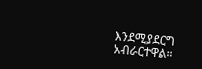እንደሚያደርግ አብራርተዋል።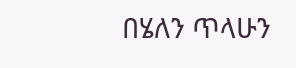በሄለን ጥላሁን